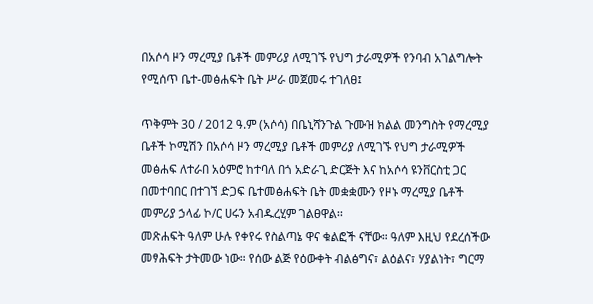በአሶሳ ዞን ማረሚያ ቤቶች መምሪያ ለሚገኙ የህግ ታራሚዎች የንባብ አገልግሎት የሚሰጥ ቤተ-መፅሐፍት ቤት ሥራ መጀመሩ ተገለፀ፤

ጥቅምት 30 / 2012 ዓ.ም (አሶሳ) በቤኒሻንጉል ጉሙዝ ክልል መንግስት የማረሚያ ቤቶች ኮሚሽን በአሶሳ ዞን ማረሚያ ቤቶች መምሪያ ለሚገኙ የህግ ታራሚዎች መፅሐፍ ለተራበ አዕምሮ ከተባለ በጎ አድራጊ ድርጅት እና ከአሶሳ ዩንቨርስቲ ጋር በመተባበር በተገኘ ድጋፍ ቤተመፅሐፍት ቤት መቋቋሙን የዞኑ ማረሚያ ቤቶች መምሪያ ኃላፊ ኮ/ር ሀሩን አብዱረሂም ገልፀዋል፡፡
መጽሐፍት ዓለም ሁሉ የቀየሩ የስልጣኔ ዋና ቁልፎች ናቸው። ዓለም እዚህ የደረሰችው መፃሕፍት ታትመው ነው። የሰው ልጅ የዕውቀት ብልፅግና፣ ልዕልና፣ ሃያልነት፣ ግርማ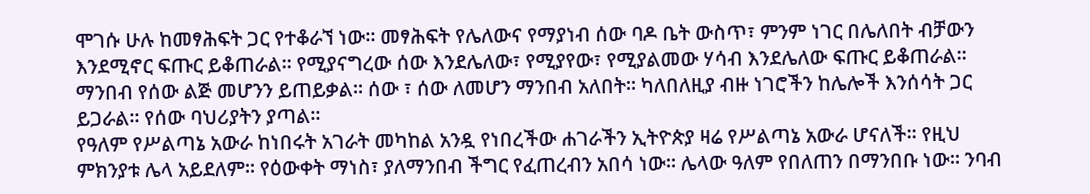ሞገሱ ሁሉ ከመፃሕፍት ጋር የተቆራኘ ነው። መፃሕፍት የሌለውና የማያነብ ሰው ባዶ ቤት ውስጥ፣ ምንም ነገር በሌለበት ብቻውን እንደሚኖር ፍጡር ይቆጠራል። የሚያናግረው ሰው እንደሌለው፣ የሚያየው፣ የሚያልመው ሃሳብ እንደሌለው ፍጡር ይቆጠራል። ማንበብ የሰው ልጅ መሆንን ይጠይቃል። ሰው ፣ ሰው ለመሆን ማንበብ አለበት። ካለበለዚያ ብዙ ነገሮችን ከሌሎች እንሰሳት ጋር ይጋራል። የሰው ባህሪያትን ያጣል።
የዓለም የሥልጣኔ አውራ ከነበሩት አገራት መካከል አንዷ የነበረችው ሐገራችን ኢትዮጵያ ዛሬ የሥልጣኔ አውራ ሆናለች። የዚህ ምክንያቱ ሌላ አይደለም። የዕውቀት ማነስ፣ ያለማንበብ ችግር የፈጠረብን አበሳ ነው። ሌላው ዓለም የበለጠን በማንበቡ ነው። ንባብ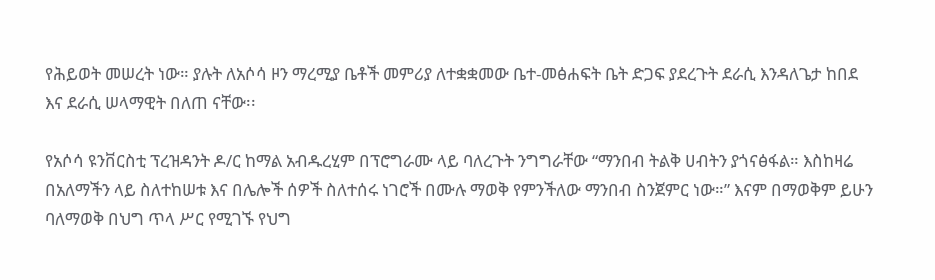የሕይወት መሠረት ነው። ያሉት ለአሶሳ ዞን ማረሚያ ቤቶች መምሪያ ለተቋቋመው ቤተ-መፅሐፍት ቤት ድጋፍ ያደረጉት ደራሲ እንዳለጌታ ከበደ እና ደራሲ ሠላማዊት በለጠ ናቸው፡፡

የአሶሳ ዩንቨርስቲ ፕረዝዳንት ዶ/ር ከማል አብዱረሂም በፕሮግራሙ ላይ ባለረጉት ንግግራቸው “ማንበብ ትልቅ ሀብትን ያጎናፅፋል። እስከዛሬ በአለማችን ላይ ስለተከሠቱ እና በሌሎች ሰዎች ስለተሰሩ ነገሮች በሙሉ ማወቅ የምንችለው ማንበብ ስንጀምር ነው።” እናም በማወቅም ይሁን ባለማወቅ በህግ ጥላ ሥር የሚገኙ የህግ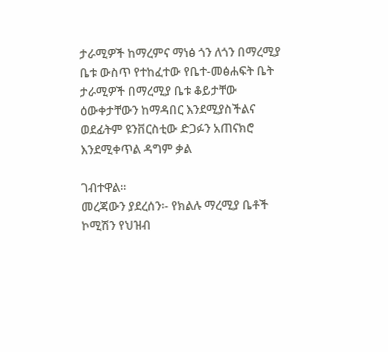ታራሚዎች ከማረምና ማነፅ ጎን ለጎን በማረሚያ ቤቱ ውስጥ የተከፈተው የቤተ-መፅሐፍት ቤት ታራሚዎች በማረሚያ ቤቱ ቆይታቸው ዕውቀታቸውን ከማዳበር እንደሚያስችልና ወደፊትም ዩንቨርስቲው ድጋፉን አጠናክሮ እንደሚቀጥል ዳግም ቃል

ገብተዋል፡፡
መረጃውን ያደረሰን፡- የክልሉ ማረሚያ ቤቶች ኮሚሽን የህዝብ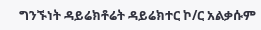ግንኙነት ዳይሬክቶሬት ዳይሬክተር ኮ/ር አልቃሱም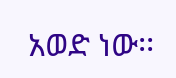አወድ ነው፡፡